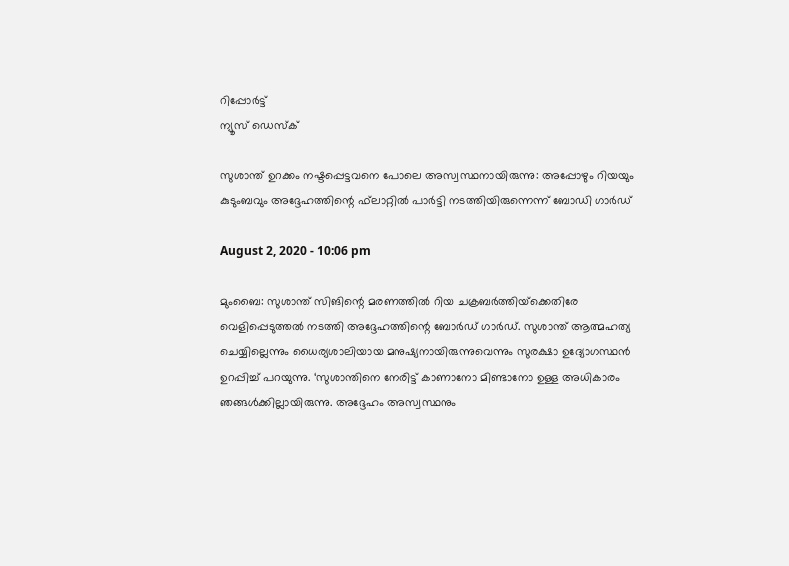റിപ്പോര്‍ട്ട്
ന്യൂസ് ഡെസ്ക്

സുശാന്ത് ഉറക്കം നഷ്ടപ്പെട്ടവനെ പോലെ അസ്വസ്ഥനായിരുന്നു: അപ്പോഴും റിയയും കുടുംബവും അദ്ദേഹത്തിന്റെ ഫ്‌ലാറ്റില്‍ പാര്‍ട്ടി നടത്തിയിരുന്നെന്ന് ബോഡി ഗാര്‍ഡ്

August 2, 2020 - 10:06 pm

മുംബൈ: സുശാന്ത് സിങിന്റെ മരണത്തില്‍ റിയ ചക്രബര്‍ത്തിയ്‌ക്കെതിരേ വെളിപ്പെടുത്തല്‍ നടത്തി അദ്ദേഹത്തിന്റെ ബോര്‍ഡ് ഗാര്‍ഡ്. സുശാന്ത് ആത്മഹത്യ ചെയ്യില്ലെന്നും ധൈര്യശാലിയായ മനുഷ്യനായിരുന്നുവെന്നും സുരക്ഷാ ഉദ്യോഗസ്ഥന്‍ ഉറപ്പിച്ച് പറയുന്നു. ‘സുശാന്തിനെ നേരിട്ട് കാണാനോ മിണ്ടാനോ ഉള്ള അധികാരം ഞങ്ങള്‍ക്കില്ലായിരുന്നു. അദ്ദേഹം അസ്വസ്ഥനും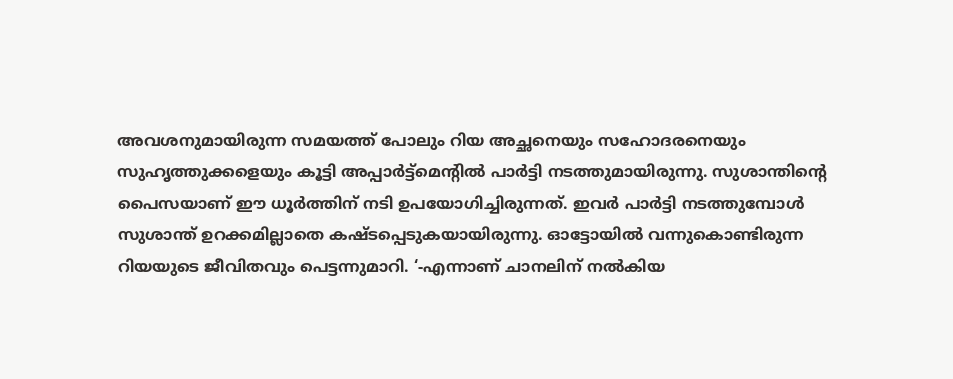അവശനുമായിരുന്ന സമയത്ത് പോലും റിയ അച്ഛനെയും സഹോദരനെയും സുഹൃത്തുക്കളെയും കൂട്ടി അപ്പാര്‍ട്ട്‌മെന്റില്‍ പാര്‍ട്ടി നടത്തുമായിരുന്നു. സുശാന്തിന്റെ പൈസയാണ് ഈ ധൂര്‍ത്തിന് നടി ഉപയോഗിച്ചിരുന്നത്. ഇവര്‍ പാര്‍ട്ടി നടത്തുമ്പോള്‍ സുശാന്ത് ഉറക്കമില്ലാതെ കഷ്ടപ്പെടുകയായിരുന്നു. ഓട്ടോയില്‍ വന്നുകൊണ്ടിരുന്ന റിയയുടെ ജീവിതവും പെട്ടന്നുമാറി. ‘-എന്നാണ് ചാനലിന് നല്‍കിയ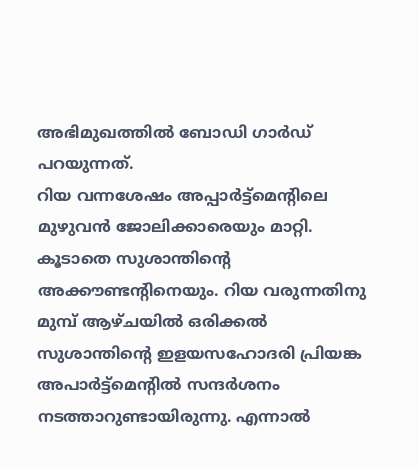അഭിമുഖത്തില്‍ ബോഡി ഗാര്‍ഡ് പറയുന്നത്.
റിയ വന്നശേഷം അപ്പാര്‍ട്ട്‌മെന്റിലെ മുഴുവന്‍ ജോലിക്കാരെയും മാറ്റി. കൂടാതെ സുശാന്തിന്റെ അക്കൗണ്ടന്റിനെയും. റിയ വരുന്നതിനു മുമ്പ് ആഴ്ചയില്‍ ഒരിക്കല്‍ സുശാന്തിന്റെ ഇളയസഹോദരി പ്രിയങ്ക അപാര്‍ട്ട്‌മെന്റില്‍ സന്ദര്‍ശനം നടത്താറുണ്ടായിരുന്നു. എന്നാല്‍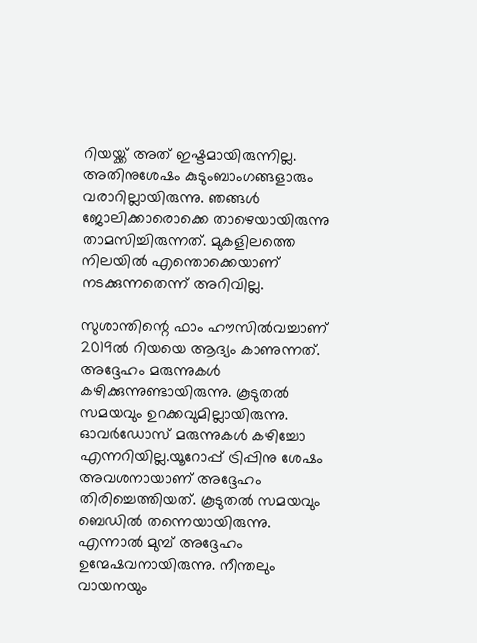റിയയ്ക്ക് അത് ഇഷ്ടമായിരുന്നില്ല. അതിനുശേഷം കുടുംബാംഗങ്ങളാരും വരാറില്ലായിരുന്നു. ഞങ്ങള്‍ ജോലിക്കാരൊക്കെ താഴെയായിരുന്നു താമസിച്ചിരുന്നത്. മുകളിലത്തെ നിലയില്‍ എന്തൊക്കെയാണ് നടക്കുന്നതെന്ന് അറിവില്ല.

സുശാന്തിന്റെ ഫാം ഹൗസില്‍വച്ചാണ് 2019ല്‍ റിയയെ ആദ്യം കാണുന്നത്. അദ്ദേഹം മരുന്നുകള്‍ കഴിക്കുന്നുണ്ടായിരുന്നു. കൂടുതല്‍ സമയവും ഉറക്കവുമില്ലായിരുന്നു. ഓവര്‍ഡോസ് മരുന്നുകള്‍ കഴിച്ചോ എന്നറിയില്ല.യൂറോപ്പ് ട്രിപ്പിനു ശേഷം അവശനായാണ് അദ്ദേഹം തിരിച്ചെത്തിയത്. കൂടുതല്‍ സമയവും ബെഡില്‍ തന്നെയായിരുന്നു. എന്നാല്‍ മുമ്പ് അദ്ദേഹം ഉന്മേഷവനായിരുന്നു. നീന്തലും വായനയും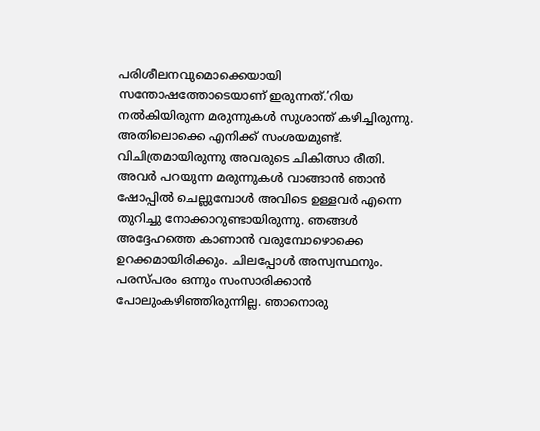പരിശീലനവുമൊക്കെയായി സന്തോഷത്തോടെയാണ് ഇരുന്നത്.’റിയ നല്‍കിയിരുന്ന മരുന്നുകള്‍ സുശാന്ത് കഴിച്ചിരുന്നു. അതിലൊക്കെ എനിക്ക് സംശയമുണ്ട്. വിചിത്രമായിരുന്നു അവരുടെ ചികിത്സാ രീതി. അവര്‍ പറയുന്ന മരുന്നുകള്‍ വാങ്ങാന്‍ ഞാന്‍ ഷോപ്പില്‍ ചെല്ലുമ്പോള്‍ അവിടെ ഉള്ളവര്‍ എന്നെ തുറിച്ചു നോക്കാറുണ്ടായിരുന്നു. ഞങ്ങള്‍ അദ്ദേഹത്തെ കാണാന്‍ വരുമ്പോഴൊക്കെ ഉറക്കമായിരിക്കും. ചിലപ്പോള്‍ അസ്വസ്ഥനും. പരസ്പരം ഒന്നും സംസാരിക്കാന്‍ പോലുംകഴിഞ്ഞിരുന്നില്ല. ഞാനൊരു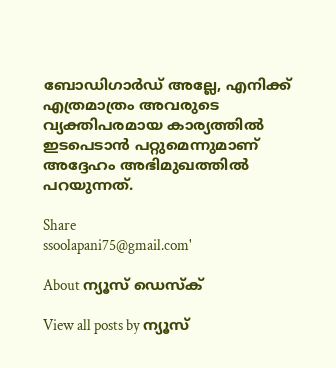ബോഡിഗാര്‍ഡ് അല്ലേ, എനിക്ക് എത്രമാത്രം അവരുടെ വ്യക്തിപരമായ കാര്യത്തില്‍ ഇടപെടാന്‍ പറ്റുമെന്നുമാണ് അദ്ദേഹം അഭിമുഖത്തില്‍ പറയുന്നത്.

Share
ssoolapani75@gmail.com'

About ന്യൂസ് ഡെസ്ക്

View all posts by ന്യൂസ്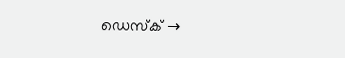ഡെസ്ക് →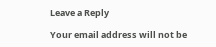Leave a Reply

Your email address will not be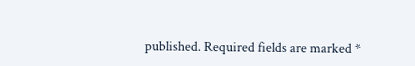published. Required fields are marked *